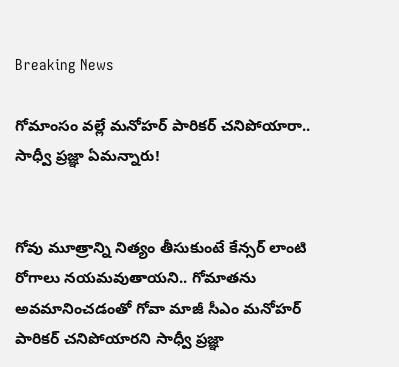Breaking News

గోమాంసం వల్లే మనోహర్ పారికర్ చనిపోయారా.. సాధ్వీ ప్రజ్ఞా ఏమన్నారు!


గోవు మూత్రాన్ని నిత్యం తీసుకుంటే కేన్సర్ లాంటి రోగాలు నయమవుతాయని.. గోమాతను అవమానించడంతో గోవా మాజీ సీఎం మనోహర్ పారికర్ చనిపోయారని సాధ్వీ ప్రజ్ఞా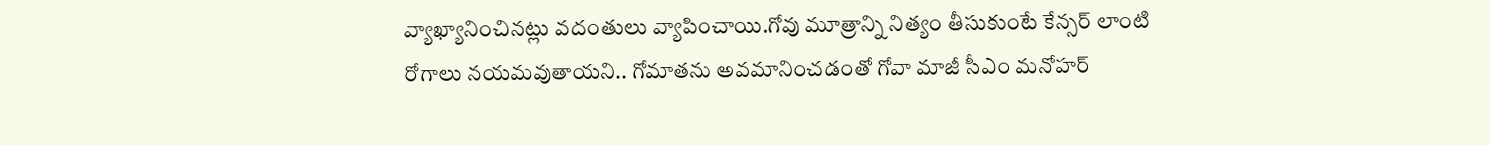వ్యాఖ్యానించినట్లు వదంతులు వ్యాపించాయి.గోవు మూత్రాన్ని నిత్యం తీసుకుంటే కేన్సర్ లాంటి రోగాలు నయమవుతాయని.. గోమాతను అవమానించడంతో గోవా మాజీ సీఎం మనోహర్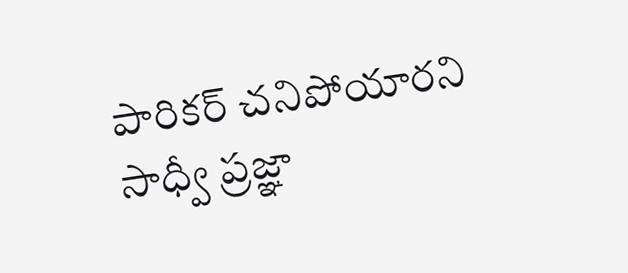పారికర్ చనిపోయారని సాధ్వీ ప్రజ్ఞా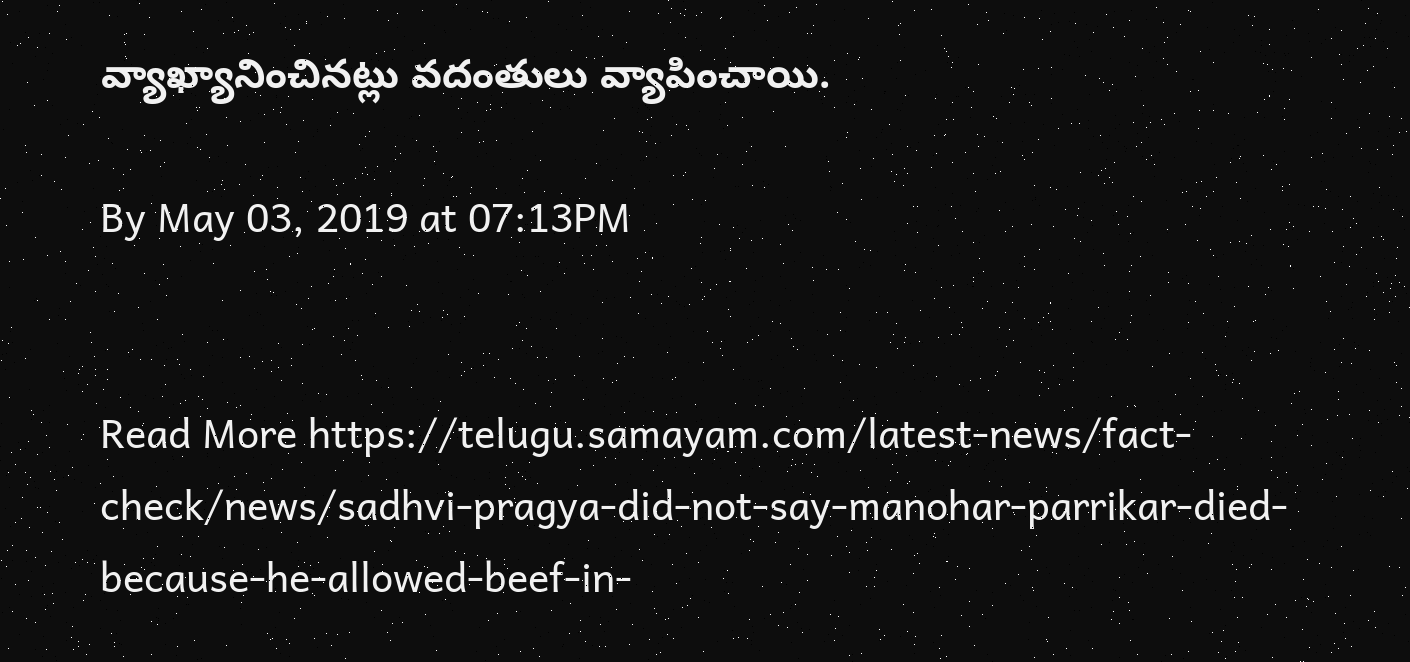వ్యాఖ్యానించినట్లు వదంతులు వ్యాపించాయి.

By May 03, 2019 at 07:13PM


Read More https://telugu.samayam.com/latest-news/fact-check/news/sadhvi-pragya-did-not-say-manohar-parrikar-died-because-he-allowed-beef-in-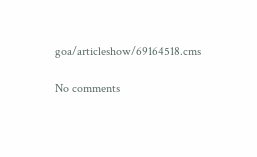goa/articleshow/69164518.cms

No comments